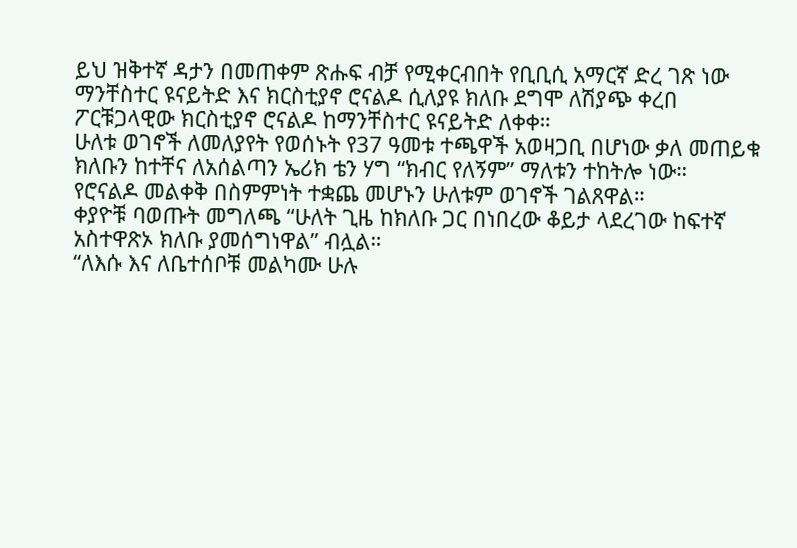ይህ ዝቅተኛ ዳታን በመጠቀም ጽሑፍ ብቻ የሚቀርብበት የቢቢሲ አማርኛ ድረ ገጽ ነው
ማንቸስተር ዩናይትድ እና ክርስቲያኖ ሮናልዶ ሲለያዩ ክለቡ ደግሞ ለሽያጭ ቀረበ
ፖርቹጋላዊው ክርስቲያኖ ሮናልዶ ከማንቸስተር ዩናይትድ ለቀቀ።
ሁለቱ ወገኖች ለመለያየት የወሰኑት የ37 ዓመቱ ተጫዋች አወዛጋቢ በሆነው ቃለ መጠይቁ ክለቡን ከተቸና ለአሰልጣን ኤሪክ ቴን ሃግ “ክብር የለኝም” ማለቱን ተከትሎ ነው።
የሮናልዶ መልቀቅ በስምምነት ተቋጨ መሆኑን ሁለቱም ወገኖች ገልጸዋል።
ቀያዮቹ ባወጡት መግለጫ “ሁለት ጊዜ ከክለቡ ጋር በነበረው ቆይታ ላደረገው ከፍተኛ አስተዋጽኦ ክለቡ ያመሰግነዋል” ብሏል።
“ለእሱ እና ለቤተሰቦቹ መልካሙ ሁሉ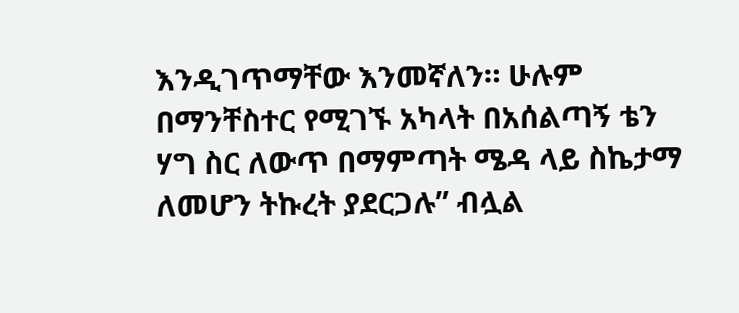እንዲገጥማቸው እንመኛለን። ሁሉም በማንቸስተር የሚገኙ አካላት በአሰልጣኝ ቴን ሃግ ስር ለውጥ በማምጣት ሜዳ ላይ ስኬታማ ለመሆን ትኩረት ያደርጋሉ” ብሏል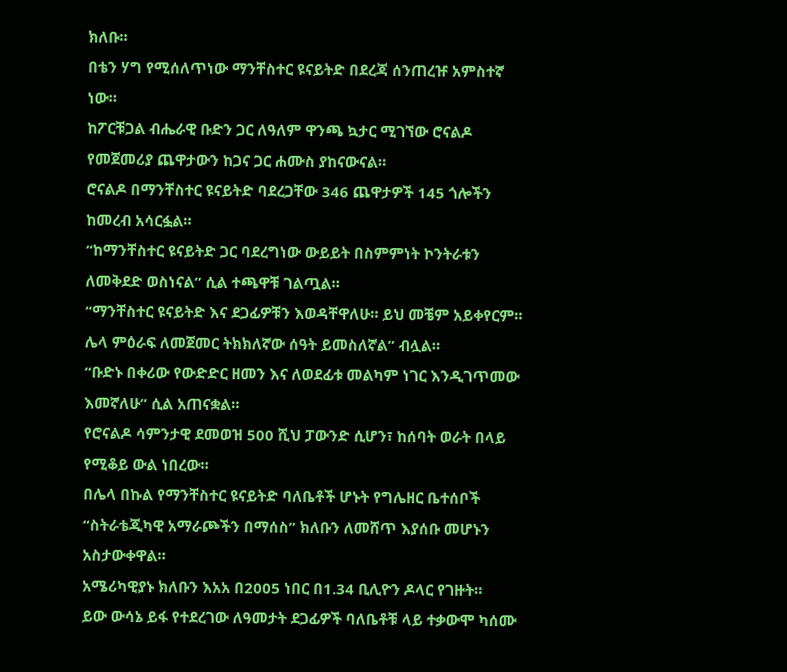ክለቡ።
በቴን ሃግ የሚሰለጥነው ማንቸስተር ዩናይትድ በደረጃ ሰንጠረዡ አምስተኛ ነው።
ከፖርቹጋል ብሔራዊ ቡድን ጋር ለዓለም ዋንጫ ኳታር ሚገኘው ሮናልዶ የመጀመሪያ ጨዋታውን ከጋና ጋር ሐሙስ ያከናውናል።
ሮናልዶ በማንቸስተር ዩናይትድ ባደረጋቸው 346 ጨዋታዎች 145 ጎሎችን ከመረብ አሳርፏል።
“ከማንቸስተር ዩናይትድ ጋር ባደረግነው ውይይት በስምምነት ኮንትራቱን ለመቅደድ ወስነናል” ሲል ተጫዋቹ ገልጧል።
“ማንቸስተር ዩናይትድ እና ደጋፊዎቹን እወዳቸዋለሁ። ይህ መቼም አይቀየርም። ሌላ ምዕራፍ ለመጀመር ትክክለኛው ሰዓት ይመስለኛል” ብሏል።
“ቡድኑ በቀሪው የውድድር ዘመን እና ለወደፊቱ መልካም ነገር እንዲገጥመው እመኛለሁ” ሲል አጠናቋል።
የሮናልዶ ሳምንታዊ ደመወዝ 500 ሺህ ፓውንድ ሲሆን፣ ከሰባት ወራት በላይ የሚቆይ ውል ነበረው።
በሌላ በኩል የማንቸስተር ዩናይትድ ባለቤቶች ሆኑት የግሌዘር ቤተሰቦች “ስትራቴጂካዊ አማራጮችን በማሰስ” ክለቡን ለመሸጥ እያሰቡ መሆኑን አስታውቀዋል።
አሜሪካዊያኑ ክለቡን እአአ በ2005 ነበር በ1.34 ቢሊዮን ዶላር የገዙት።
ይው ውሳኔ ይፋ የተደረገው ለዓመታት ደጋፊዎች ባለቤቶቹ ላይ ተቃውሞ ካሰሙ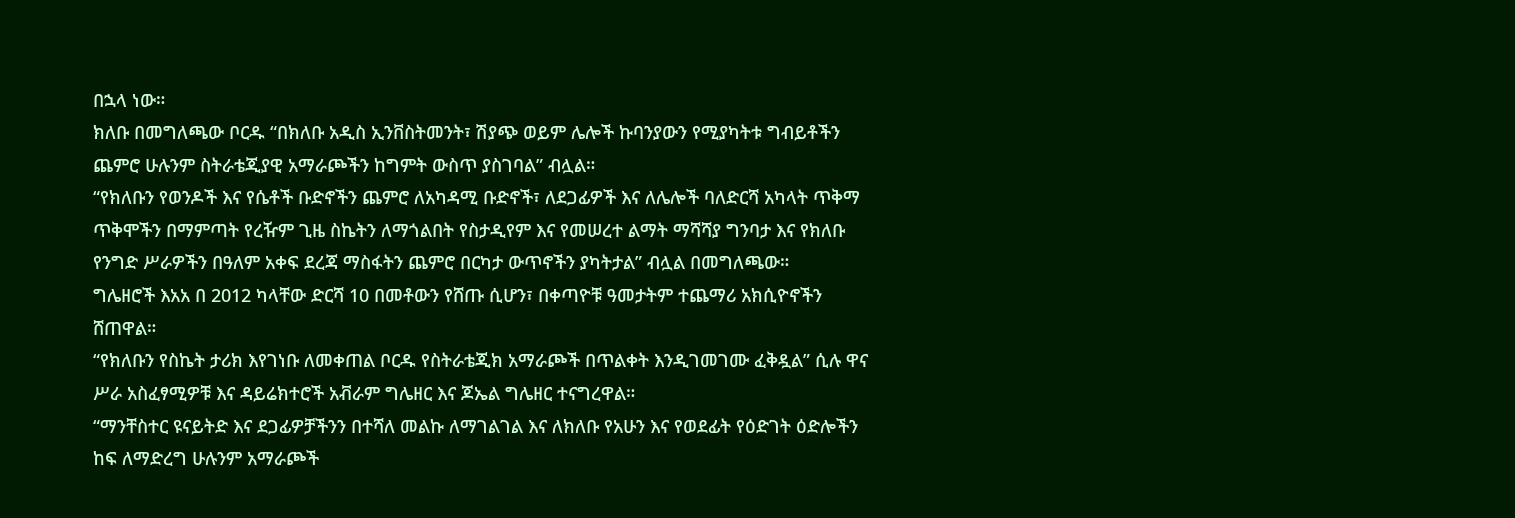በኋላ ነው።
ክለቡ በመግለጫው ቦርዱ “በክለቡ አዲስ ኢንቨስትመንት፣ ሽያጭ ወይም ሌሎች ኩባንያውን የሚያካትቱ ግብይቶችን ጨምሮ ሁሉንም ስትራቴጂያዊ አማራጮችን ከግምት ውስጥ ያስገባል” ብሏል።
“የክለቡን የወንዶች እና የሴቶች ቡድኖችን ጨምሮ ለአካዳሚ ቡድኖች፣ ለደጋፊዎች እና ለሌሎች ባለድርሻ አካላት ጥቅማ ጥቅሞችን በማምጣት የረዥም ጊዜ ስኬትን ለማጎልበት የስታዲየም እና የመሠረተ ልማት ማሻሻያ ግንባታ እና የክለቡ የንግድ ሥራዎችን በዓለም አቀፍ ደረጃ ማስፋትን ጨምሮ በርካታ ውጥኖችን ያካትታል” ብሏል በመግለጫው።
ግሌዘሮች እአአ በ 2012 ካላቸው ድርሻ 10 በመቶውን የሸጡ ሲሆን፣ በቀጣዮቹ ዓመታትም ተጨማሪ አክሲዮኖችን ሸጠዋል።
“የክለቡን የስኬት ታሪክ እየገነቡ ለመቀጠል ቦርዱ የስትራቴጂክ አማራጮች በጥልቀት እንዲገመገሙ ፈቅዷል” ሲሉ ዋና ሥራ አስፈፃሚዎቹ እና ዳይሬክተሮች አቭራም ግሌዘር እና ጆኤል ግሌዘር ተናግረዋል።
“ማንቸስተር ዩናይትድ እና ደጋፊዎቻችንን በተሻለ መልኩ ለማገልገል እና ለክለቡ የአሁን እና የወደፊት የዕድገት ዕድሎችን ከፍ ለማድረግ ሁሉንም አማራጮች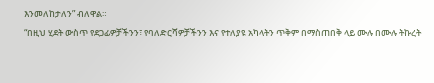እንመለከታለን” ብለዋል።
“በዚህ ሂደት ውስጥ የደጋፊዎቻችንን፣ የባለድርሻዎቻችንን እና የተለያዩ አካላትን ጥቅም በማስጠበቅ ላይ ሙሉ በሙሉ ትኩረት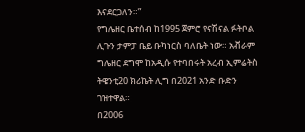እናደርጋለን።”
የግሌዘር ቤተሰብ ከ1995 ጀምሮ የናሽናል ፉትቦል ሊጉን ታምፓ ቤይ ቡካነርስ ባለቤት ነው። አቭራም ግሌዘር ደግሞ ከአዲሱ የተባበሩት አረብ ኢምሬትስ ትዌንቲ20 ክሪኬት ሊግ በ2021 አንድ ቡድን ገዝተዋል።
በ2006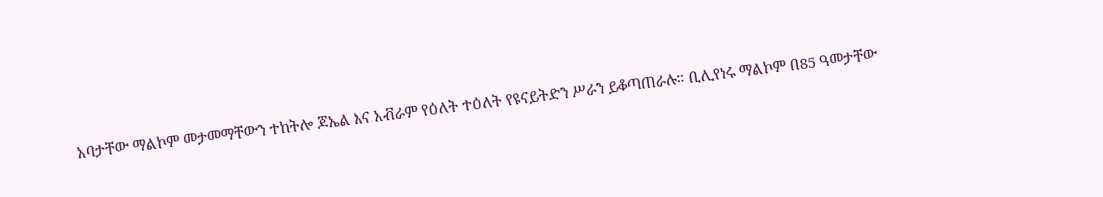አባታቸው ማልኮም መታመማቸውን ተከትሎ ጆኤል እና አቭራም የዕለት ተዕለት የዩናይትድን ሥራን ይቆጣጠራሉ። ቢሊየነሩ ማልኮም በ85 ዓመታቸው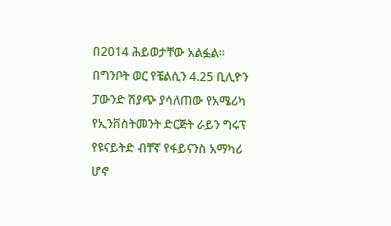በ2014 ሕይወታቸው አልፏል።
በግንቦት ወር የቼልሲን 4.25 ቢሊዮን ፓውንድ ሽያጭ ያሳለጠው የአሜሪካ የኢንቨስትመንት ድርጅት ራይን ግሩፕ የዩናይትድ ብቸኛ የፋይናንስ አማካሪ ሆኖ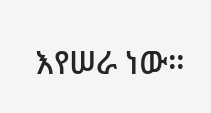እየሠራ ነው።